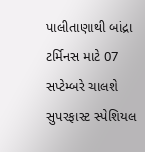પાલીતાણાથી બાંદ્રા ટર્મિનસ માટે 07 સપ્ટેમ્બરે ચાલશે સુપરફાસ્ટ સ્પેશિયલ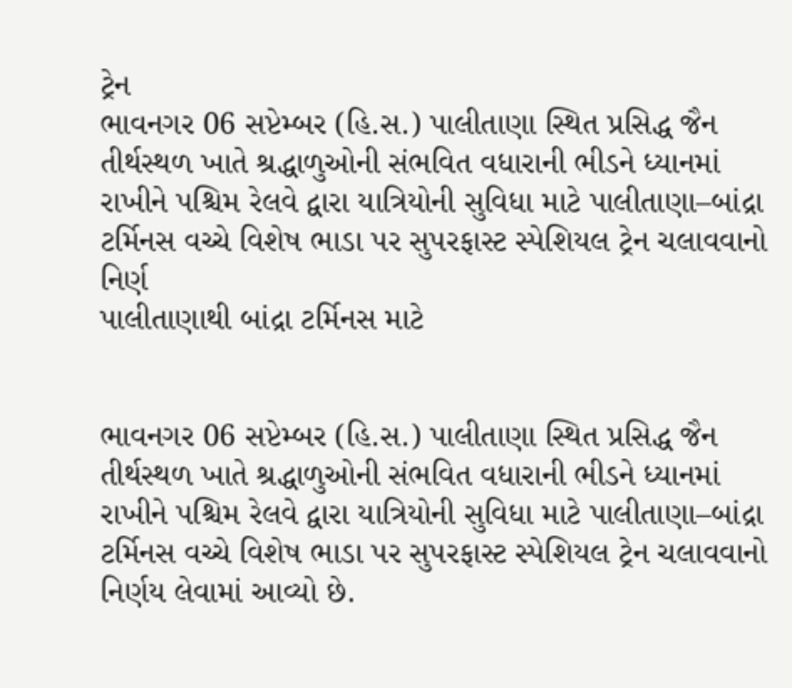ટ્રેન
ભાવનગર 06 સપ્ટેમ્બર (હિ.સ.) પાલીતાણા સ્થિત પ્રસિદ્ધ જૈન તીર્થસ્થળ ખાતે શ્રદ્ધાળુઓની સંભવિત વધારાની ભીડને ધ્યાનમાં રાખીને પશ્ચિમ રેલવે દ્વારા યાત્રિયોની સુવિધા માટે પાલીતાણા–બાંદ્રા ટર્મિનસ વચ્ચે વિશેષ ભાડા પર સુપરફાસ્ટ સ્પેશિયલ ટ્રેન ચલાવવાનો નિર્ણ
પાલીતાણાથી બાંદ્રા ટર્મિનસ માટે


ભાવનગર 06 સપ્ટેમ્બર (હિ.સ.) પાલીતાણા સ્થિત પ્રસિદ્ધ જૈન તીર્થસ્થળ ખાતે શ્રદ્ધાળુઓની સંભવિત વધારાની ભીડને ધ્યાનમાં રાખીને પશ્ચિમ રેલવે દ્વારા યાત્રિયોની સુવિધા માટે પાલીતાણા–બાંદ્રા ટર્મિનસ વચ્ચે વિશેષ ભાડા પર સુપરફાસ્ટ સ્પેશિયલ ટ્રેન ચલાવવાનો નિર્ણય લેવામાં આવ્યો છે.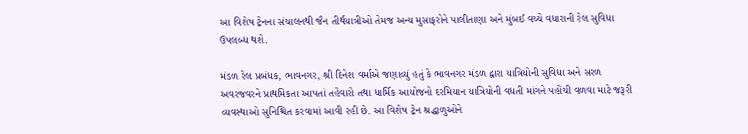આ વિશેષ ટ્રેનના સંચાલનથી જૈન તીર્થયાત્રીઓ તેમજ અન્ય મુસાફરોને પાલીતાણા અને મુંબઈ વચ્ચે વધારાની રેલ સુવિધા ઉપલબ્ધ થશે.

મંડળ રેલ પ્રબંધક, ભાવનગર, શ્રી દિનેશ વર્માએ જણાવ્યું હતું કે ભાવનગર મંડળ દ્વારા યાત્રિયોની સુવિધા અને સરળ અવરજવરને પ્રાથમિકતા આપતાં તહેવારો તથા ધાર્મિક આયોજનો દરમિયાન યાત્રિયોની વધતી માંગને પહોંચી વળવા માટે જરૂરી વ્યવસ્થાઓ સુનિશ્ચિત કરવામાં આવી રહી છે. આ વિશેષ ટ્રેન શ્રદ્ધાળુઓને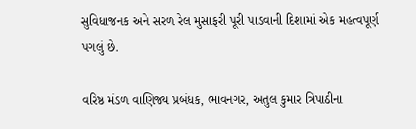સુવિધાજનક અને સરળ રેલ મુસાફરી પૂરી પાડવાની દિશામાં એક મહત્વપૂર્ણ પગલું છે.

વરિષ્ઠ મંડળ વાણિજ્ય પ્રબંધક, ભાવનગર, અતુલ કુમાર ત્રિપાઠીના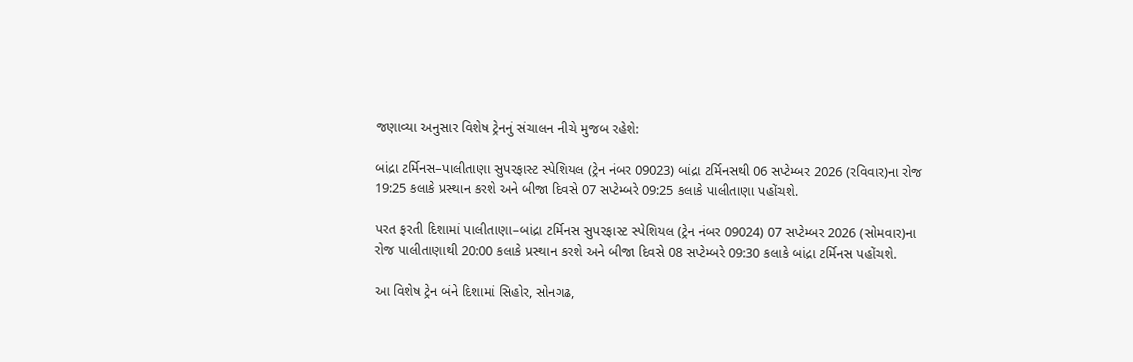જણાવ્યા અનુસાર વિશેષ ટ્રેનનું સંચાલન નીચે મુજબ રહેશે:

બાંદ્રા ટર્મિનસ–પાલીતાણા સુપરફાસ્ટ સ્પેશિયલ (ટ્રેન નંબર 09023) બાંદ્રા ટર્મિનસથી 06 સપ્ટેમ્બર 2026 (રવિવાર)ના રોજ 19:25 કલાકે પ્રસ્થાન કરશે અને બીજા દિવસે 07 સપ્ટેમ્બરે 09:25 કલાકે પાલીતાણા પહોંચશે.

પરત ફરતી દિશામાં પાલીતાણા–બાંદ્રા ટર્મિનસ સુપરફાસ્ટ સ્પેશિયલ (ટ્રેન નંબર 09024) 07 સપ્ટેમ્બર 2026 (સોમવાર)ના રોજ પાલીતાણાથી 20:00 કલાકે પ્રસ્થાન કરશે અને બીજા દિવસે 08 સપ્ટેમ્બરે 09:30 કલાકે બાંદ્રા ટર્મિનસ પહોંચશે.

આ વિશેષ ટ્રેન બંને દિશામાં સિહોર, સોનગઢ,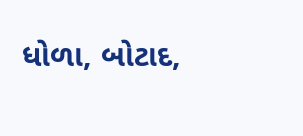ધોળા, બોટાદ,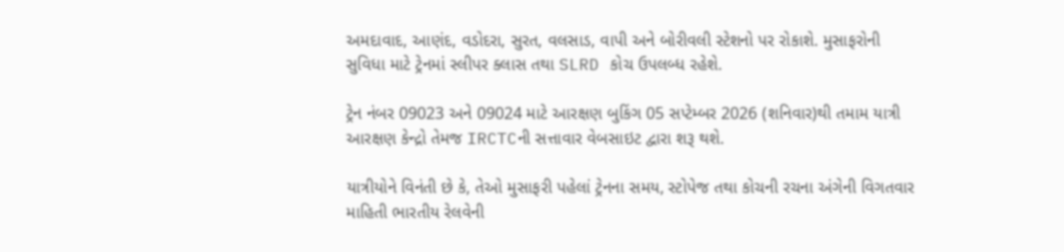અમદાવાદ, આણંદ, વડોદરા, સુરત, વલસાડ, વાપી અને બોરીવલી સ્ટેશનો પર રોકાશે. મુસાફરોની સુવિધા માટે ટ્રેનમાં સ્લીપર ક્લાસ તથા SLRD કોચ ઉપલબ્ધ રહેશે.

ટ્રેન નંબર 09023 અને 09024 માટે આરક્ષણ બુકિંગ 05 સપ્ટેમ્બર 2026 (શનિવાર)થી તમામ યાત્રી આરક્ષણ કેન્દ્રો તેમજ IRCTCની સત્તાવાર વેબસાઇટ દ્વારા શરૂ થશે.

યાત્રીયોને વિનંતી છે કે, તેઓ મુસાફરી પહેલાં ટ્રેનના સમય, સ્ટોપેજ તથા કોચની રચના અંગેની વિગતવાર માહિતી ભારતીય રેલવેની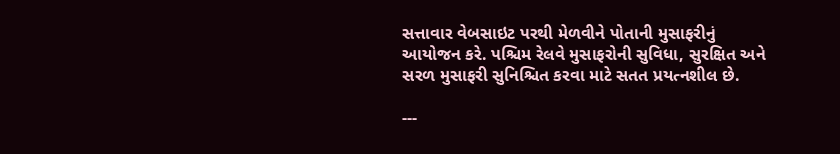સત્તાવાર વેબસાઇટ પરથી મેળવીને પોતાની મુસાફરીનું આયોજન કરે. પશ્ચિમ રેલવે મુસાફરોની સુવિધા, સુરક્ષિત અને સરળ મુસાફરી સુનિશ્ચિત કરવા માટે સતત પ્રયત્નશીલ છે.

---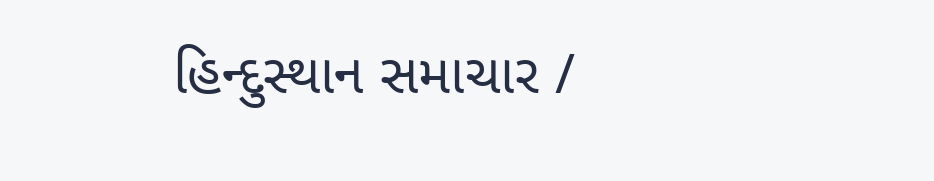હિન્દુસ્થાન સમાચાર /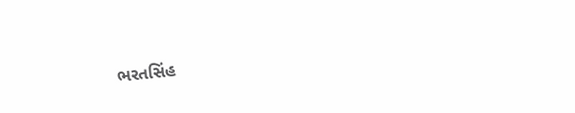ભરતસિંહ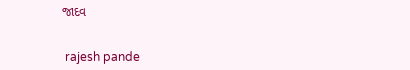જાદવ


 rajesh pande